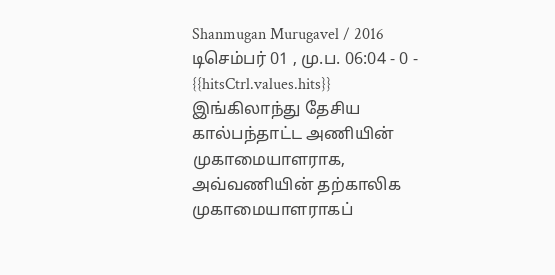Shanmugan Murugavel / 2016 டிசெம்பர் 01 , மு.ப. 06:04 - 0 - {{hitsCtrl.values.hits}}
இங்கிலாந்து தேசிய கால்பந்தாட்ட அணியின் முகாமையாளராக, அவ்வணியின் தற்காலிக முகாமையாளராகப்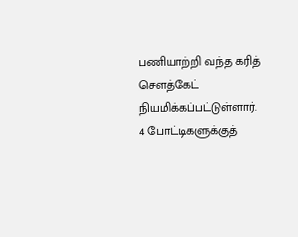பணியாற்றி வந்த கரித் சௌத்கேட் நியமிக்கப்பட்டுள்ளார்.
4 போட்டிகளுக்குத்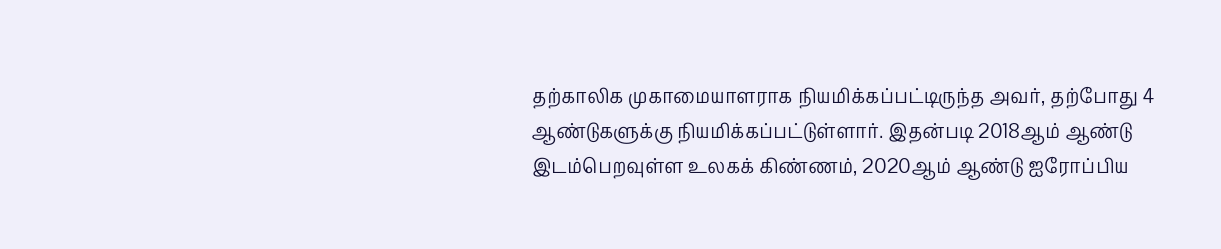தற்காலிக முகாமையாளராக நியமிக்கப்பட்டிருந்த அவர், தற்போது 4 ஆண்டுகளுக்கு நியமிக்கப்பட்டுள்ளார். இதன்படி 2018ஆம் ஆண்டு இடம்பெறவுள்ள உலகக் கிண்ணம், 2020ஆம் ஆண்டு ஐரோப்பிய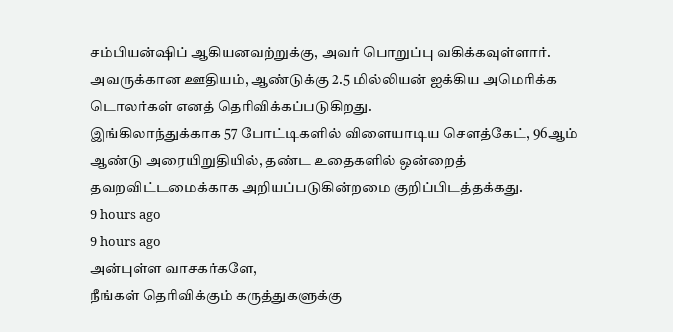சம்பியன்ஷிப் ஆகியனவற்றுக்கு, அவர் பொறுப்பு வகிக்கவுள்ளார்.
அவருக்கான ஊதியம், ஆண்டுக்கு 2.5 மில்லியன் ஐக்கிய அமெரிக்க டொலர்கள் எனத் தெரிவிக்கப்படுகிறது.
இங்கிலாந்துக்காக 57 போட்டிகளில் விளையாடிய சௌத்கேட், 96ஆம் ஆண்டு அரையிறுதியில், தண்ட உதைகளில் ஒன்றைத் தவறவிட்டமைக்காக அறியப்படுகின்றமை குறிப்பிடத்தக்கது.
9 hours ago
9 hours ago
அன்புள்ள வாசகர்களே,
நீங்கள் தெரிவிக்கும் கருத்துகளுக்கு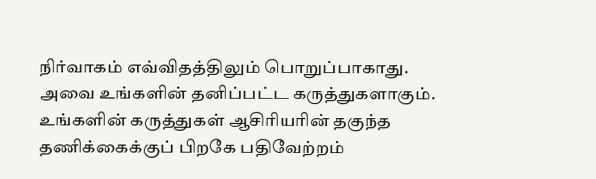நிர்வாகம் எவ்விதத்திலும் பொறுப்பாகாது. அவை உங்களின் தனிப்பட்ட கருத்துகளாகும். உங்களின் கருத்துகள் ஆசிரியரின் தகுந்த தணிக்கைக்குப் பிறகே பதிவேற்றம்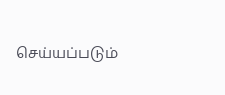செய்யப்படும்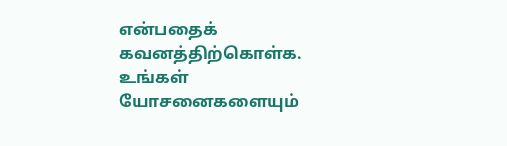என்பதைக் கவனத்திற்கொள்க. உங்கள் யோசனைகளையும்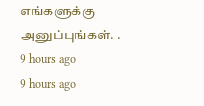எங்களுக்கு அனுப்புங்கள். .
9 hours ago
9 hours ago